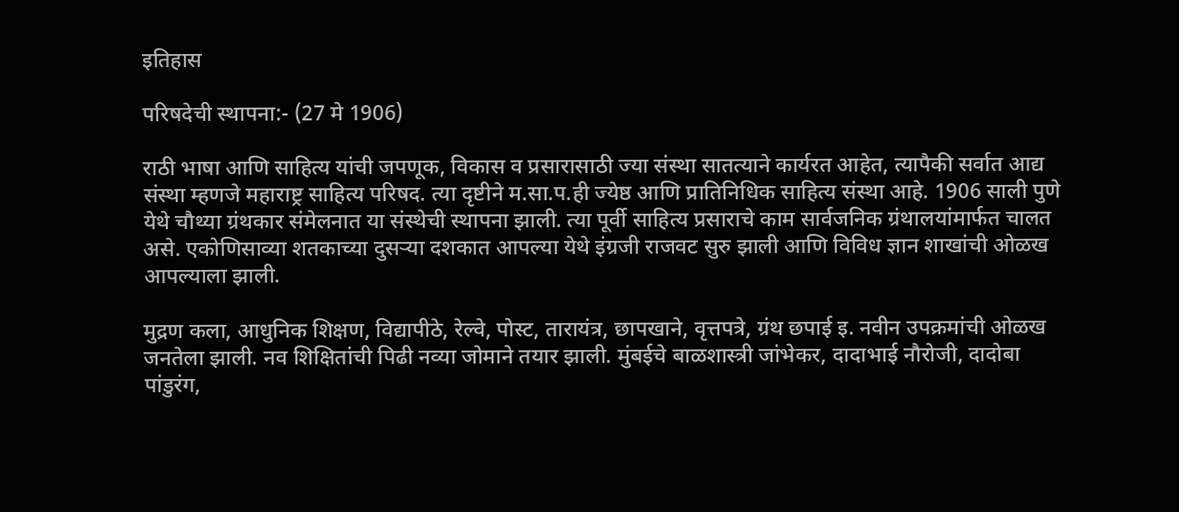इतिहास

परिषदेची स्थापना:- (27 मे 1906)

राठी भाषा आणि साहित्य यांची जपणूक, विकास व प्रसारासाठी ज्या संस्था सातत्याने कार्यरत आहेत, त्यापैकी सर्वात आद्य संस्था म्हणजे महाराष्ट्र साहित्य परिषद. त्या दृष्टीने म.सा.प.ही ज्येष्ठ आणि प्रातिनिधिक साहित्य संस्था आहे. 1906 साली पुणे येथे चौथ्या ग्रंथकार संमेलनात या संस्थेची स्थापना झाली. त्या पूर्वी साहित्य प्रसाराचे काम सार्वजनिक ग्रंथालयांमार्फत चालत असे. एकोणिसाव्या शतकाच्या दुसऱ्या दशकात आपल्या येथे इंग्रजी राजवट सुरु झाली आणि विविध ज्ञान शाखांची ओळख आपल्याला झाली.

मुद्रण कला, आधुनिक शिक्षण, विद्यापीठे, रेल्वे, पोस्ट, तारायंत्र, छापखाने, वृत्तपत्रे, ग्रंथ छपाई इ. नवीन उपक्रमांची ओळख जनतेला झाली. नव शिक्षितांची पिढी नव्या जोमाने तयार झाली. मुंबईचे बाळशास्त्री जांभेकर, दादाभाई नौरोजी, दादोबा पांडुरंग,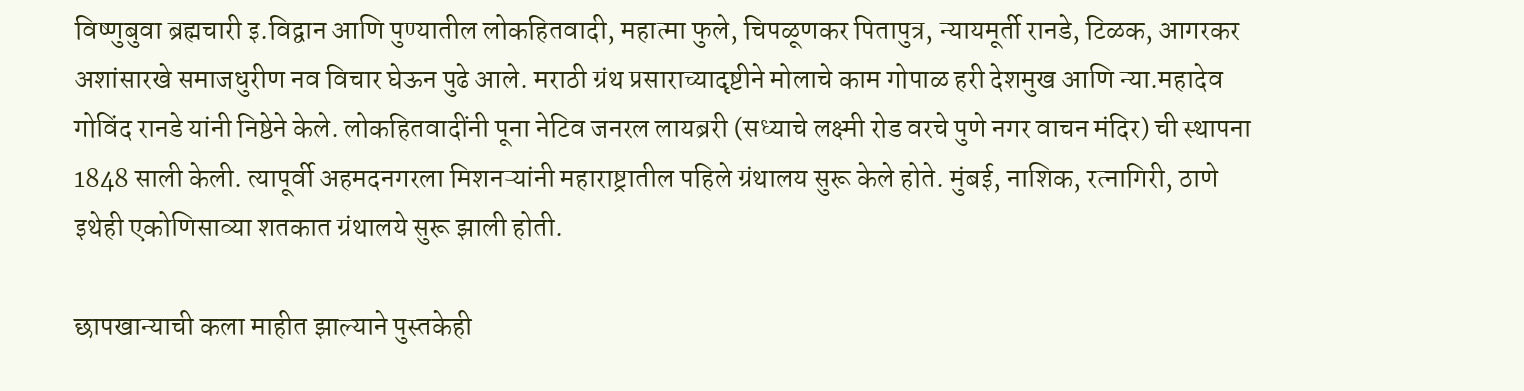विष्णुबुवा ब्रह्मचारी इ.विद्वान आणि पुण्यातील लोकहितवादी, महात्मा फुले, चिपळूणकर पितापुत्र, न्यायमूर्ती रानडे, टिळक, आगरकर अशांसारखे समाजधुरीण नव विचार घेऊन पुढे आले. मराठी ग्रंथ प्रसाराच्यादृष्टीने मोलाचे काम गोपाळ हरी देशमुख आणि न्या.महादेव गोविंद रानडे यांनी निष्ठेने केले. लोकहितवादींनी पूना नेटिव जनरल लायब्ररी (सध्याचे लक्ष्मी रोड वरचे पुणे नगर वाचन मंदिर) ची स्थापना 1848 साली केली. त्यापूर्वी अहमदनगरला मिशनऱ्यांनी महाराष्ट्रातील पहिले ग्रंथालय सुरू केले होते. मुंबई, नाशिक, रत्नागिरी, ठाणे इथेही एकोणिसाव्या शतकात ग्रंथालये सुरू झाली होती.

छापखान्याची कला माहीत झाल्याने पुस्तकेही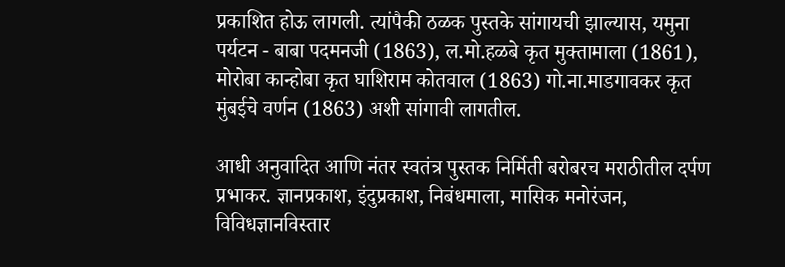प्रकाशित होऊ लागली. त्यांपैकी ठळक पुस्तके सांगायची झाल्यास, यमुना पर्यटन - बाबा पदमनजी (1863), ल.मो.हळबे कृत मुक्तामाला (1861), मोरोबा कान्होबा कृत घाशिराम कोतवाल (1863) गो.ना.माडगावकर कृत मुंबईचे वर्णन (1863) अशी सांगावी लागतील.

आधी अनुवादित आणि नंतर स्वतंत्र पुस्तक निर्मिती बरोबरच मराठीतील दर्पण प्रभाकर. ज्ञानप्रकाश, इंदुप्रकाश, निबंधमाला, मासिक मनोरंजन, विविधज्ञानविस्तार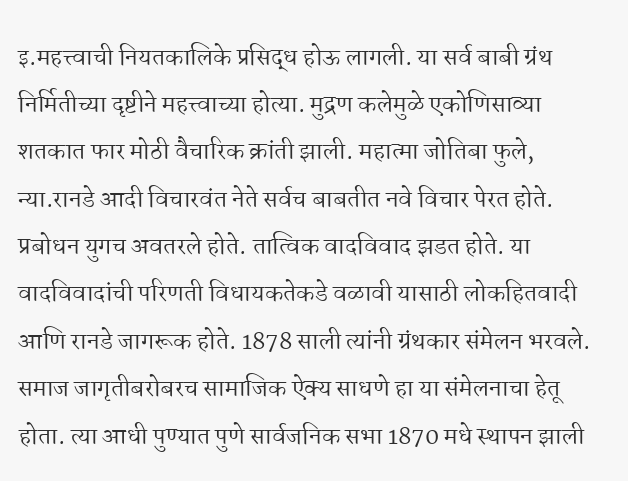इ.महत्त्वाची नियतकालिके प्रसिद्ध होऊ लागली. या सर्व बाबी ग्रंथ निर्मितीच्या दृष्टीने महत्त्वाच्या होत्या. मुद्रण कलेमुळे एकोणिसाव्या शतकात फार मोठी वैचारिक क्रांती झाली. महात्मा जोतिबा फुले, न्या.रानडे आदी विचारवंत नेते सर्वच बाबतीत नवे विचार पेरत होते. प्रबोधन युगच अवतरले होते. तात्विक वादविवाद झडत होते. या वादविवादांची परिणती विधायकतेकडे वळावी यासाठी लोकहितवादी आणि रानडे जागरूक होते. 1878 साली त्यांनी ग्रंथकार संमेलन भरवले. समाज जागृतीबरोबरच सामाजिक ऐक्य साधणे हा या संमेलनाचा हेतू होता. त्या आधी पुण्यात पुणे सार्वजनिक सभा 1870 मधे स्थापन झाली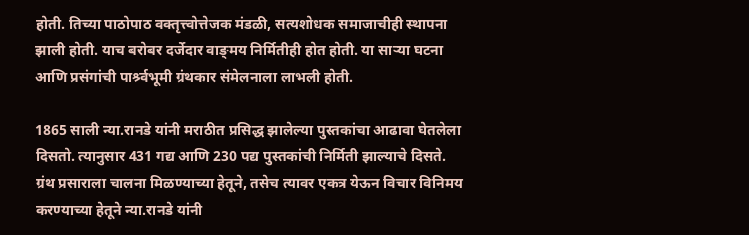होती. तिच्या पाठोपाठ वक्तृत्त्वोत्तेजक मंडळी, सत्यशोधक समाजाचीही स्थापना झाली होती. याच बरोबर दर्जेदार वाङ्‌मय निर्मितीही होत होती. या साऱ्या घटना आणि प्रसंगांची पार्श्र्वभूमी ग्रंथकार संमेलनाला लाभली होती.

1865 साली न्या.रानडे यांनी मराठीत प्रसिद्ध झालेल्या पुस्तकांचा आढावा घेतलेला दिसतो. त्यानुसार 431 गद्य आणि 230 पद्य पुस्तकांची निर्मिती झाल्याचे दिसते. ग्रंथ प्रसाराला चालना मिळण्याच्या हेतूने, तसेच त्यावर एकत्र येऊन विचार विनिमय करण्याच्या हेतूने न्या.रानडे यांनी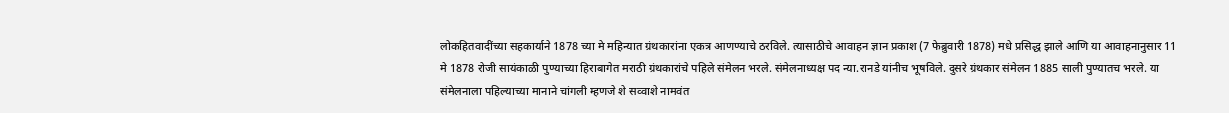लोकहितवादींच्या सहकार्याने 1878 च्या मे महिन्यात ग्रंथकारांना एकत्र आणण्याचे ठरविले. त्यासाठीचे आवाहन ज्ञान प्रकाश (7 फेब्रुवारी 1878) मधे प्रसिद्ध झाले आणि या आवाहनानुसार 11 मे 1878 रोजी सायंकाळी पुण्याच्या हिराबागेत मराठी ग्रंथकारांचे पहिले संमेलन भरले. संमेलनाध्यक्ष पद न्या.रानडे यांनीच भूषविले. दुसरे ग्रंथकार संमेलन 1885 साली पुण्यातच भरले. या संमेलनाला पहिल्याच्या मानाने चांगली म्हणजे शे सव्वाशे नामवंत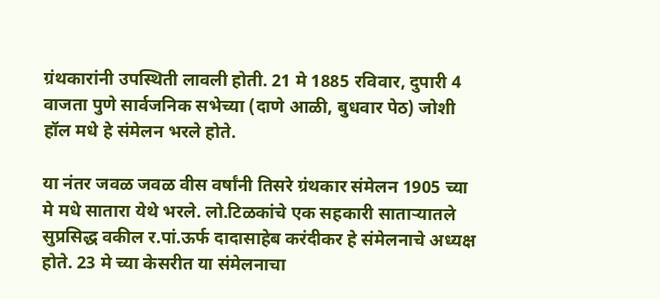ग्रंथकारांनी उपस्थिती लावली होती. 21 मे 1885 रविवार, दुपारी 4 वाजता पुणे सार्वजनिक सभेच्या (दाणे आळी, बुधवार पेठ) जोशी हॉल मधे हे संमेलन भरले होते.

या नंतर जवळ जवळ वीस वर्षांनी तिसरे ग्रंथकार संमेलन 1905 च्या मे मधे सातारा येथे भरले. लो.टिळकांचे एक सहकारी साताऱ्यातले सुप्रसिद्ध वकील र.पां.ऊर्फ दादासाहेब करंदीकर हे संमेलनाचे अध्यक्ष होते. 23 मे च्या केसरीत या संमेलनाचा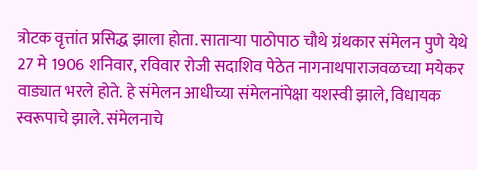त्रोटक वृत्तांत प्रसिद्ध झाला होता. साताऱ्या पाठोपाठ चौथे ग्रंथकार संमेलन पुणे येथे 27 मे 1906 शनिवार, रविवार रोजी सदाशिव पेठेत नागनाथपाराजवळच्या मयेकर वाड्यात भरले होते. हे संमेलन आधीच्या संमेलनांपेक्षा यशस्वी झाले, विधायक स्वरूपाचे झाले. संमेलनाचे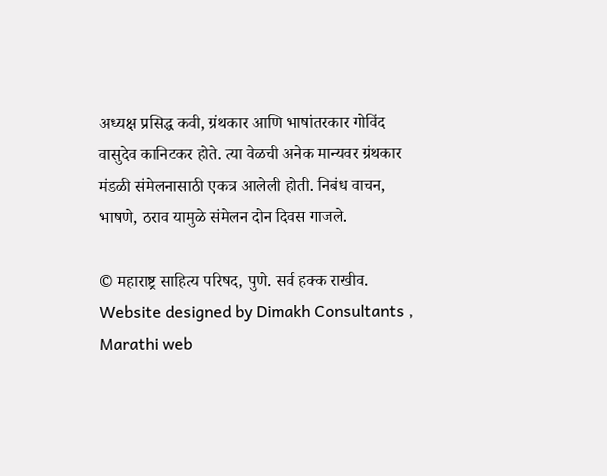अध्यक्ष प्रसिद्ध कवी, ग्रंथकार आणि भाषांतरकार गोविंद वासुदेव कानिटकर होते. त्या वेळची अनेक मान्यवर ग्रंथकार मंडळी संमेलनासाठी एकत्र आलेली होती. निबंध वाचन, भाषणे, ठराव यामुळे संमेलन दोन दिवस गाजले.

© महाराष्ट्र साहित्य परिषद, पुणे. सर्व हक्क राखीव.
Website designed by Dimakh Consultants , Marathi web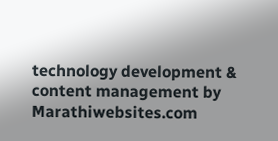technology development & content management by Marathiwebsites.com